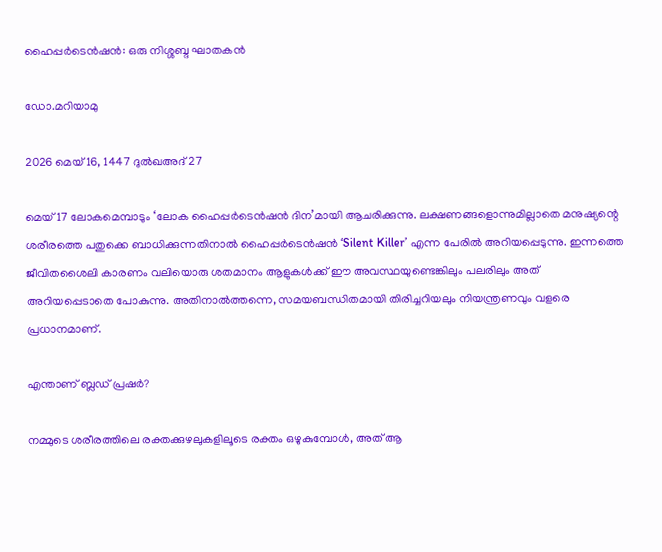ഹൈപ്പർടെൻഷൻ: ഒരു നിശ്ശബ്ദ ഘാതകൻ

ഡോ.മറിയാമു

2026 മെയ് 16, 1447 ദുൽഖഅദ് 27

മെയ് 17 ലോകമെമ്പാടും ‘ലോക ഹൈപ്പർടെൻഷൻ ദിന’മായി ആചരിക്കുന്നു. ലക്ഷണങ്ങളൊന്നുമില്ലാതെ മനുഷ്യന്റെ ശരീരത്തെ പതുക്കെ ബാധിക്കുന്നതിനാൽ ഹൈപ്പർടെൻഷൻ ‘Silent Killer’ എന്ന പേരിൽ അറിയപ്പെടുന്നു. ഇന്നത്തെ ജീവിതശൈലി കാരണം വലിയൊരു ശതമാനം ആളുകൾക്ക് ഈ അവസ്ഥയുണ്ടെങ്കിലും പലരിലും അത് അറിയപ്പെടാതെ പോകുന്നു. അതിനാൽത്തന്നെ, സമയബന്ധിതമായി തിരിച്ചറിയലും നിയന്ത്രണവും വളരെ പ്രധാനമാണ്.

എന്താണ് ബ്ലഡ് പ്രഷർ?

നമ്മുടെ ശരീരത്തിലെ രക്തക്കുഴലുകളിലൂടെ രക്തം ഒഴുകുമ്പോൾ, അത് ആ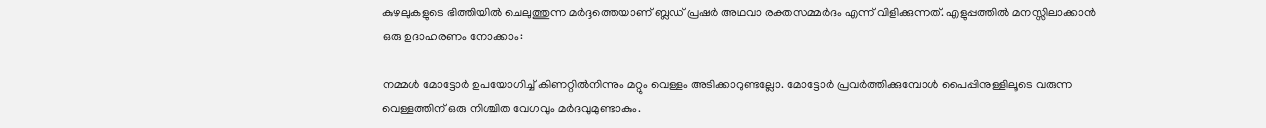കുഴലുകളുടെ ഭിത്തിയിൽ ചെലുത്തുന്ന മർദ്ദത്തെയാണ് ബ്ലഡ് പ്രഷർ അഥവാ രക്തസമ്മർദം എന്ന് വിളിക്കുന്നത്. എളുപ്പത്തിൽ മനസ്സിലാക്കാൻ ഒരു ഉദാഹരണം നോക്കാം:

നമ്മൾ മോട്ടോർ ഉപയോഗിച്ച് കിണറ്റിൽനിന്നും മറ്റും വെള്ളം അടിക്കാറുണ്ടല്ലോ. മോട്ടോർ പ്രവർത്തിക്കുമ്പോൾ പൈപ്പിനുള്ളിലൂടെ വരുന്ന വെള്ളത്തിന് ഒരു നിശ്ചിത വേഗവും മർദവുമുണ്ടാകും.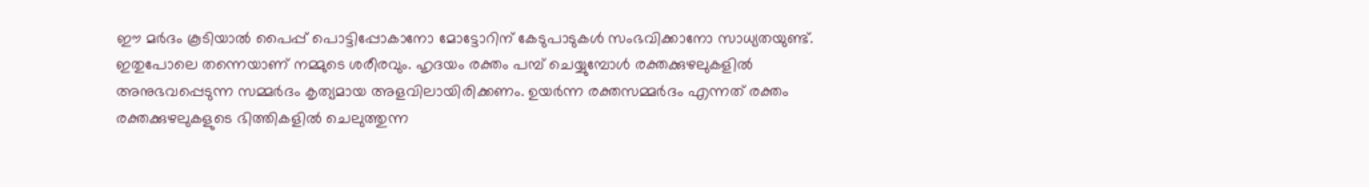ഈ മർദം കൂടിയാൽ പൈപ്പ് പൊട്ടിപ്പോകാനോ മോട്ടോറിന് കേടുപാടുകൾ സംഭവിക്കാനോ സാധ്യതയുണ്ട്. ഇതുപോലെ തന്നെയാണ് നമ്മുടെ ശരീരവും. ഹൃദയം രക്തം പമ്പ് ചെയ്യുമ്പോൾ രക്തക്കുഴലുകളിൽ അനുഭവപ്പെടുന്ന സമ്മർദം കൃത്യമായ അളവിലായിരിക്കണം. ഉയർന്ന രക്തസമ്മർദം എന്നത് രക്തം രക്തക്കുഴലുകളുടെ ഭിത്തികളിൽ ചെലുത്തുന്ന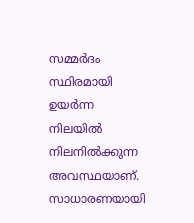സമ്മർദം സ്ഥിരമായി ഉയർന്ന നിലയിൽ നിലനിൽക്കുന്ന അവസ്ഥയാണ്. സാധാരണയായി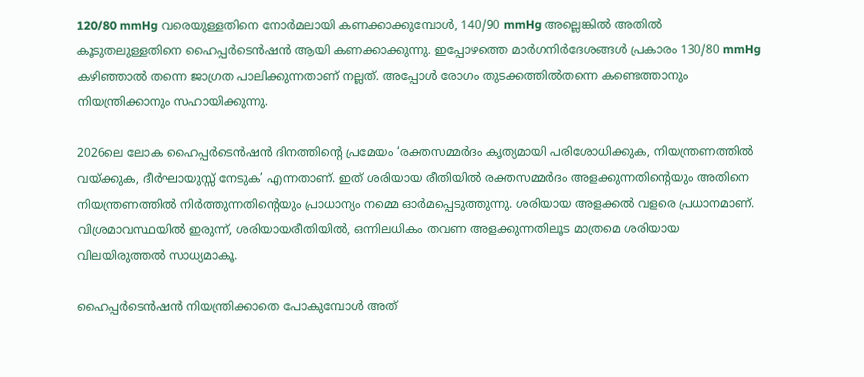120/80 mmHg വരെയുള്ളതിനെ നോർമലായി കണക്കാക്കുമ്പോൾ, 140/90 mmHg അല്ലെങ്കിൽ അതിൽ കൂടുതലുള്ളതിനെ ഹൈപ്പർടെൻഷൻ ആയി കണക്കാക്കുന്നു. ഇപ്പോഴത്തെ മാർഗനിർദേശങ്ങൾ പ്രകാരം 130/80 mmHg കഴിഞ്ഞാൽ തന്നെ ജാഗ്രത പാലിക്കുന്നതാണ് നല്ലത്. അപ്പോൾ രോഗം തുടക്കത്തിൽതന്നെ കണ്ടെത്താനും നിയന്ത്രിക്കാനും സഹായിക്കുന്നു.

2026ലെ ലോക ഹൈപ്പർടെൻഷൻ ദിനത്തിന്റെ പ്രമേയം ‘രക്തസമ്മർദം കൃത്യമായി പരിശോധിക്കുക, നിയന്ത്രണത്തിൽ വയ്ക്കുക, ദീർഘായുസ്സ് നേടുക’ എന്നതാണ്. ഇത് ശരിയായ രീതിയിൽ രക്തസമ്മർദം അളക്കുന്നതിന്റെയും അതിനെ നിയന്ത്രണത്തിൽ നിർത്തുന്നതിന്റെയും പ്രാധാന്യം നമ്മെ ഓർമപ്പെടുത്തുന്നു. ശരിയായ അളക്കൽ വളരെ പ്രധാനമാണ്. വിശ്രമാവസ്ഥയിൽ ഇരുന്ന്, ശരിയായരീതിയിൽ, ഒന്നിലധികം തവണ അളക്കുന്നതിലൂട മാത്രമെ ശരിയായ വിലയിരുത്തൽ സാധ്യമാകൂ.

ഹൈപ്പർടെൻഷൻ നിയന്ത്രിക്കാതെ പോകുമ്പോൾ അത്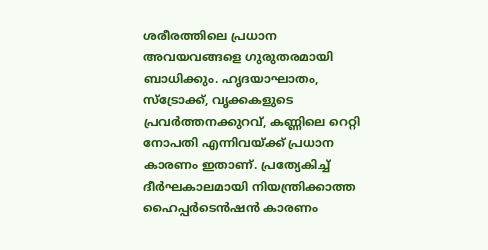ശരീരത്തിലെ പ്രധാന അവയവങ്ങളെ ഗുരുതരമായി ബാധിക്കും. ഹൃദയാഘാതം, സ്ട്രോക്ക്, വൃക്കകളുടെ പ്രവർത്തനക്കുറവ്, കണ്ണിലെ റെറ്റി നോപതി എന്നിവയ്ക്ക് പ്രധാന കാരണം ഇതാണ്. പ്രത്യേകിച്ച് ദീർഘകാലമായി നിയന്ത്രിക്കാത്ത ഹൈപ്പർടെൻഷൻ കാരണം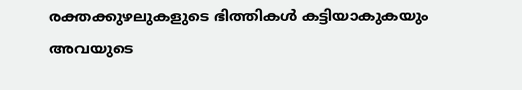രക്തക്കുഴലുകളുടെ ഭിത്തികൾ കട്ടിയാകുകയും അവയുടെ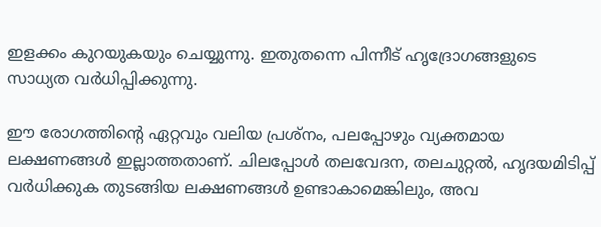ഇളക്കം കുറയുകയും ചെയ്യുന്നു. ഇതുതന്നെ പിന്നീട് ഹൃദ്രോഗങ്ങളുടെ സാധ്യത വർധിപ്പിക്കുന്നു.

ഈ രോഗത്തിന്റെ ഏറ്റവും വലിയ പ്രശ്‌നം, പലപ്പോഴും വ്യക്തമായ ലക്ഷണങ്ങൾ ഇല്ലാത്തതാണ്. ചിലപ്പോൾ തലവേദന, തലചുറ്റൽ, ഹൃദയമിടിപ്പ് വർധിക്കുക തുടങ്ങിയ ലക്ഷണങ്ങൾ ഉണ്ടാകാമെങ്കിലും, അവ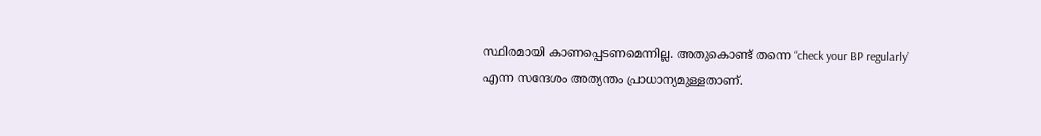സ്ഥിരമായി കാണപ്പെടണമെന്നില്ല. അതുകൊണ്ട് തന്നെ “check your BP regularly’ എന്ന സന്ദേശം അത്യന്തം പ്രാധാന്യമുള്ളതാണ്.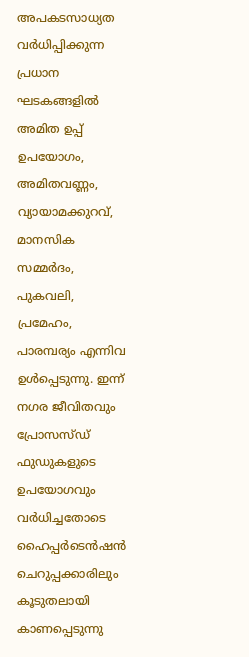അപകടസാധ്യത വർധിപ്പിക്കുന്ന പ്രധാന ഘടകങ്ങളിൽ അമിത ഉപ്പ് ഉപയോഗം, അമിതവണ്ണം, വ്യായാമക്കുറവ്, മാനസിക സമ്മർദം, പുകവലി, പ്രമേഹം, പാരമ്പര്യം എന്നിവ ഉൾപ്പെടുന്നു. ഇന്ന് നഗര ജീവിതവും പ്രോസസ്ഡ് ഫുഡുകളുടെ ഉപയോഗവും വർധിച്ചതോടെ ഹൈപ്പർടെൻഷൻ ചെറുപ്പക്കാരിലും കൂടുതലായി കാണപ്പെടുന്നു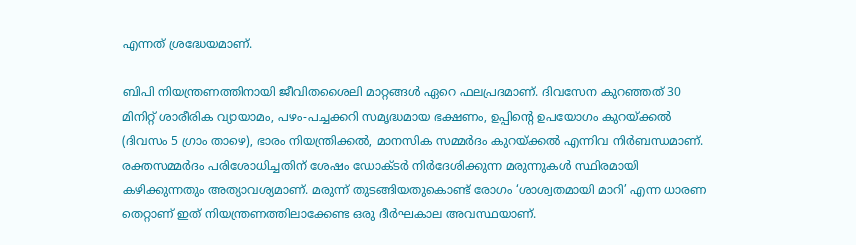എന്നത് ശ്രദ്ധേയമാണ്.

ബിപി നിയന്ത്രണത്തിനായി ജീവിതശൈലി മാറ്റങ്ങൾ ഏറെ ഫലപ്രദമാണ്. ദിവസേന കുറഞ്ഞത് 30 മിനിറ്റ് ശാരീരിക വ്യായാമം, പഴം-പച്ചക്കറി സമൃദ്ധമായ ഭക്ഷണം, ഉപ്പിന്റെ ഉപയോഗം കുറയ്ക്കൽ (ദിവസം 5 ഗ്രാം താഴെ), ഭാരം നിയന്ത്രിക്കൽ, മാനസിക സമ്മർദം കുറയ്ക്കൽ എന്നിവ നിർബന്ധമാണ്. രക്തസമ്മർദം പരിശോധിച്ചതിന് ശേഷം ഡോക്ടർ നിർദേശിക്കുന്ന മരുന്നുകൾ സ്ഥിരമായി കഴിക്കുന്നതും അത്യാവശ്യമാണ്. മരുന്ന് തുടങ്ങിയതുകൊണ്ട് രോഗം ‘ശാശ്വതമായി മാറി’ എന്ന ധാരണ തെറ്റാണ് ഇത് നിയന്ത്രണത്തിലാക്കേണ്ട ഒരു ദീർഘകാല അവസ്ഥയാണ്.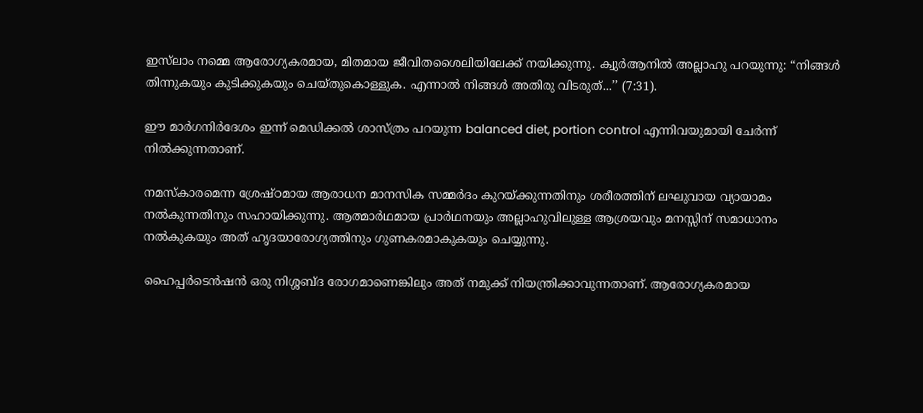ഇസ്‌ലാം നമ്മെ ആരോഗ്യകരമായ, മിതമായ ജീവിതശൈലിയിലേക്ക് നയിക്കുന്നു. ക്വുർആനിൽ അല്ലാഹു പറയുന്നു: “നിങ്ങൾ തിന്നുകയും കുടിക്കുകയും ചെയ്തുകൊള്ളുക. എന്നാൽ നിങ്ങൾ അതിരു വിടരുത്...’’ (7:31).

ഈ മാർഗനിർദേശം ഇന്ന് മെഡിക്കൽ ശാസ്ത്രം പറയുന്ന balanced diet, portion control എന്നിവയുമായി ചേർന്ന് നിൽക്കുന്നതാണ്.

നമസ്‌കാരമെന്ന ശ്രേഷ്ഠമായ ആരാധന മാനസിക സമ്മർദം കുറയ്ക്കുന്നതിനും ശരീരത്തിന് ലഘുവായ വ്യായാമം നൽകുന്നതിനും സഹായിക്കുന്നു. ആത്മാർഥമായ പ്രാർഥനയും അല്ലാഹുവിലുള്ള ആശ്രയവും മനസ്സിന് സമാധാനം നൽകുകയും അത് ഹൃദയാരോഗ്യത്തിനും ഗുണകരമാകുകയും ചെയ്യുന്നു.

ഹൈപ്പർടെൻഷൻ ഒരു നിശ്ശബ്ദ രോഗമാണെങ്കിലും അത് നമുക്ക് നിയന്ത്രിക്കാവുന്നതാണ്. ആരോഗ്യകരമായ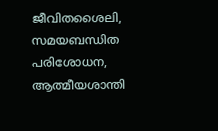ജീവിതശൈലി, സമയബന്ധിത പരിശോധന, ആത്മീയശാന്തി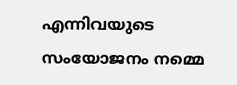എന്നിവയുടെ സംയോജനം നമ്മെ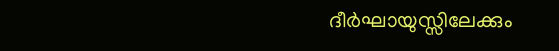ദീർഘായുസ്സിലേക്കും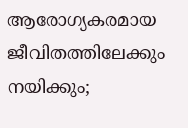ആരോഗ്യകരമായ ജീവിതത്തിലേക്കും നയിക്കും;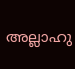അല്ലാഹു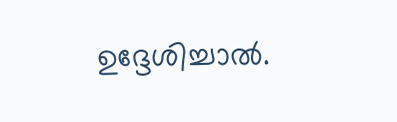ഉദ്ദേശിച്ചാൽ.